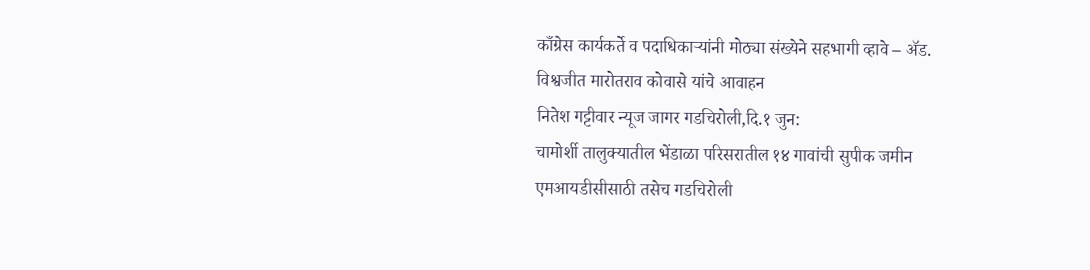काँग्रेस कार्यकर्ते व पदाधिकाऱ्यांनी मोठ्या संख्येने सहभागी व्हावे – ॲड. विश्वजीत मारोतराव कोवासे यांचे आवाहन
नितेश गट्टीवार न्यूज जागर गडचिरोली,दि.१ जुन:
चामोर्शी तालुक्यातील भेंडाळा परिसरातील १४ गावांची सुपीक जमीन एमआयडीसीसाठी तसेच गडचिरोली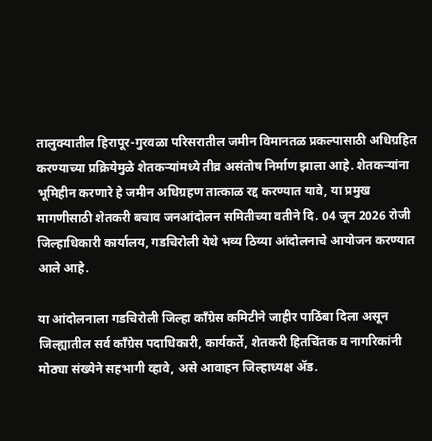तालुक्यातील हिरापूर-गुरवळा परिसरातील जमीन विमानतळ प्रकल्पासाठी अधिग्रहित करण्याच्या प्रक्रियेमुळे शेतकऱ्यांमध्ये तीव्र असंतोष निर्माण झाला आहे. शेतकऱ्यांना भूमिहीन करणारे हे जमीन अधिग्रहण तात्काळ रद्द करण्यात यावे, या प्रमुख मागणीसाठी शेतकरी बचाव जनआंदोलन समितीच्या वतीने दि. 04 जून 2026 रोजी जिल्हाधिकारी कार्यालय, गडचिरोली येथे भव्य ठिय्या आंदोलनाचे आयोजन करण्यात आले आहे.

या आंदोलनाला गडचिरोली जिल्हा काँग्रेस कमिटीने जाहीर पाठिंबा दिला असून जिल्ह्यातील सर्व काँग्रेस पदाधिकारी, कार्यकर्ते, शेतकरी हितचिंतक व नागरिकांनी मोठ्या संख्येने सहभागी व्हावे, असे आवाहन जिल्हाध्यक्ष ॲड.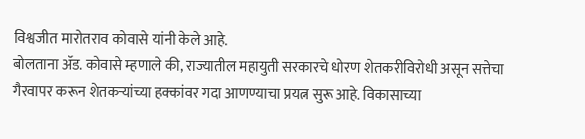विश्वजीत मारोतराव कोवासे यांनी केले आहे.
बोलताना ॲड. कोवासे म्हणाले की, राज्यातील महायुती सरकारचे धोरण शेतकरीविरोधी असून सत्तेचा गैरवापर करून शेतकऱ्यांच्या हक्कांवर गदा आणण्याचा प्रयत्न सुरू आहे. विकासाच्या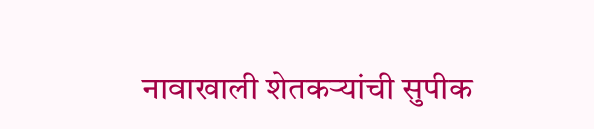नावाखाली शेतकऱ्यांची सुपीक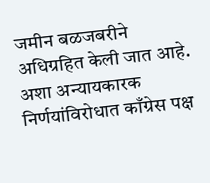जमीन बळजबरीने अधिग्रहित केली जात आहे. अशा अन्यायकारक निर्णयांविरोधात काँग्रेस पक्ष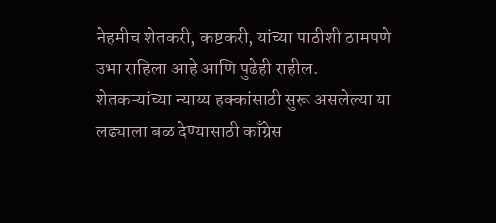नेहमीच शेतकरी, कष्टकरी, यांच्या पाठीशी ठामपणे उभा राहिला आहे आणि पुढेही राहील.
शेतकऱ्यांच्या न्याय्य हक्कांसाठी सुरू असलेल्या या लढ्याला बळ देण्यासाठी काँग्रेस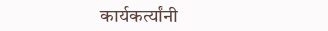कार्यकर्त्यांनी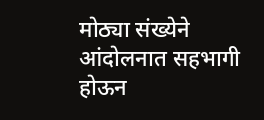मोठ्या संख्येने आंदोलनात सहभागी होऊन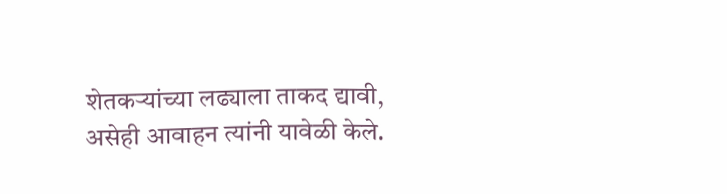शेतकऱ्यांच्या लढ्याला ताकद द्यावी, असेही आवाहन त्यांनी यावेळी केले.